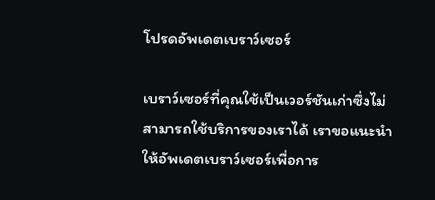โปรดอัพเดตเบราว์เซอร์

เบราว์เซอร์ที่คุณใช้เป็นเวอร์ชันเก่าซึ่งไม่สามารถใช้บริการของเราได้ เราขอแนะนำให้อัพเดตเบราว์เซอร์เพื่อการ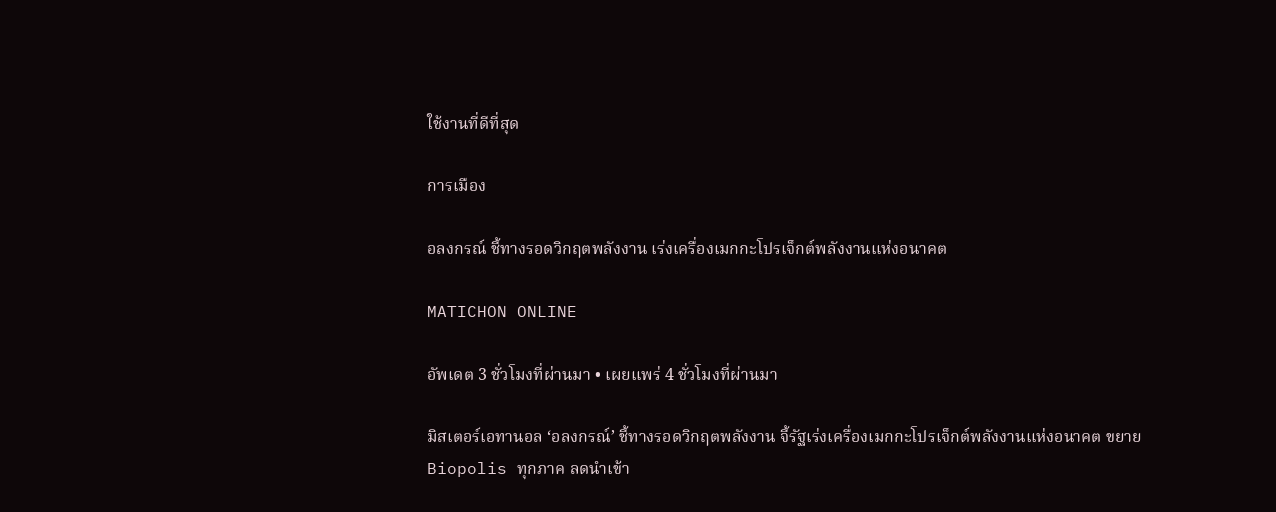ใช้งานที่ดีที่สุด

การเมือง

อลงกรณ์ ชี้ทางรอดวิกฤตพลังงาน เร่งเครื่องเมกกะโปรเจ็กต์พลังงานแห่งอนาคต

MATICHON ONLINE

อัพเดต 3 ชั่วโมงที่ผ่านมา • เผยแพร่ 4 ชั่วโมงที่ผ่านมา

มิสเตอร์เอทานอล ‘อลงกรณ์’ ชี้ทางรอดวิกฤตพลังงาน จี้รัฐเร่งเครื่องเมกกะโปรเจ็กต์พลังงานแห่งอนาคต ขยาย Biopolis ทุกภาค ลดนำเข้า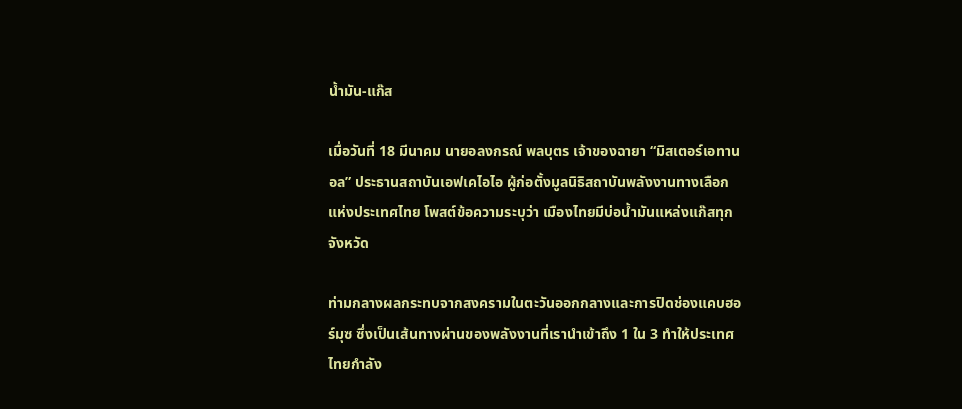น้ำมัน-แก๊ส

เมื่อวันที่ 18 มีนาคม นายอลงกรณ์ พลบุตร เจ้าของฉายา “มิสเตอร์เอทานอล” ประธานสถาบันเอฟเคไอไอ ผู้ก่อตั้งมูลนิธิสถาบันพลังงานทางเลือกแห่งประเทศไทย โพสต์ข้อความระบุว่า เมืองไทยมีบ่อน้ำมันแหล่งแก๊สทุกจังหวัด

ท่ามกลางผลกระทบจากสงครามในตะวันออกกลางและการปิดช่องแคบฮอร์มุซ ซึ่งเป็นเส้นทางผ่านของพลังงานที่เรานำเข้าถึง 1 ใน 3 ทำให้ประเทศไทยกำลัง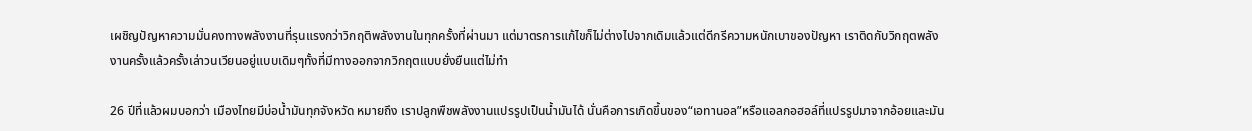เผชิญปัญหาความมั่นคงทางพลังงานที่รุนแรงกว่าวิกฤติพลังงานในทุกครั้งที่ผ่านมา แต่มาตรการแก้ไขก็ไม่ต่างไปจากเดิมแล้วแต่ดีกรีความหนักเบาของปัญหา เราติดกับวิกฤตพลังงานครั้งแล้วครั้งเล่าวนเวียนอยู่แบบเดิมๆทั้งที่มีทางออกจากวิกฤตแบบยั่งยืนแต่ไม่ทำ

26 ปีที่แล้วผมบอกว่า เมืองไทยมีบ่อน้ำมันทุกจังหวัด หมายถึง เราปลูกพืชพลังงานแปรรูปเป็นน้ำมันได้ นั่นคือการเกิดขึ้นของ“เอทานอล”หรือแอลกอฮอล์ที่แปรรูปมาจากอ้อยและมัน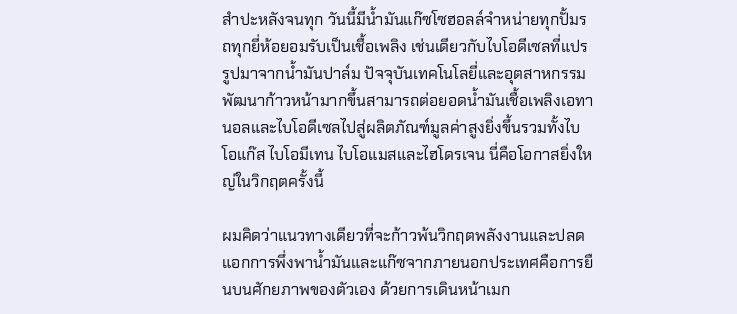สำปะหลังจนทุก วันนี้มีน้ำมันแก๊ซโซฮอลล์จำหน่ายทุกปั้มรถทุกยี่ห้อยอมรับเป็นเชื้อเพลิง เช่นเดียวกับไบโอดีเซลที่แปรรูปมาจากน้ำมันปาล์ม ปัจจุบันเทคโนโลยี่และอุตสาหกรรมพัฒนาก้าวหน้ามากขึ้นสามารถต่อยอดน้ำมันเชื้อเพลิงเอทานอลและไบโอดีเซลไปสู่ผลิตภัณฑ์มูลค่าสูงยิ่งขึ้นรวมทั้งไบโอแก๊ส ไบโอมีเทน ไบโอแมสและไฮโดรเจน นี่คือโอกาสยิ่งใหญ่ในวิกฤตครั้งนี้

ผมคิดว่าแนวทางเดียวที่จะก้าวพ้นวิกฤตพลังงานและปลดแอกการพึ่งพาน้ำมันและแก๊ซจากภายนอกประเทศคือการยืนบนศักยภาพของตัวเอง ด้วยการเดินหน้าเมก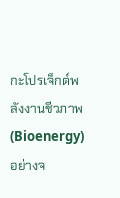กะโปรเจ็กต์พลังงานชีวภาพ(Bioenergy)อย่างจ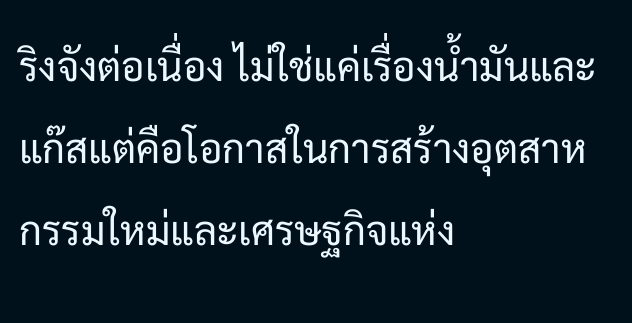ริงจังต่อเนื่อง ไม่ใช่แค่เรื่องน้ำมันและแก๊สแต่คือโอกาสในการสร้างอุตสาหกรรมใหม่และเศรษฐกิจแห่ง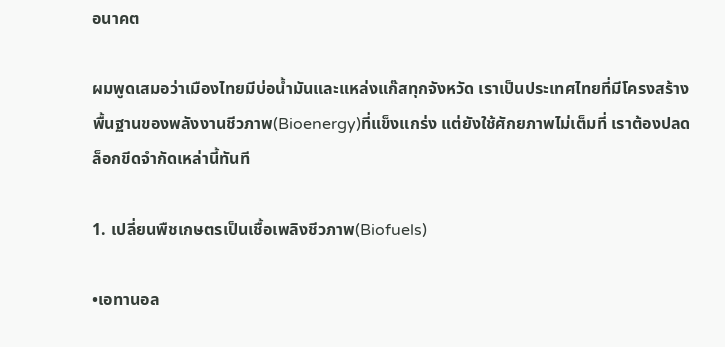อนาคต

ผมพูดเสมอว่าเมืองไทยมีบ่อน้ำมันและแหล่งแก๊สทุกจังหวัด เราเป็นประเทศไทยที่มีโครงสร้างพื้นฐานของพลังงานชีวภาพ(Bioenergy)ที่แข็งแกร่ง แต่ยังใช้ศักยภาพไม่เต็มที่ เราต้องปลดล็อกขีดจำกัดเหล่านี้ทันที

1. เปลี่ยนพืชเกษตรเป็นเชื้อเพลิงชีวภาพ(Biofuels)

•เอทานอล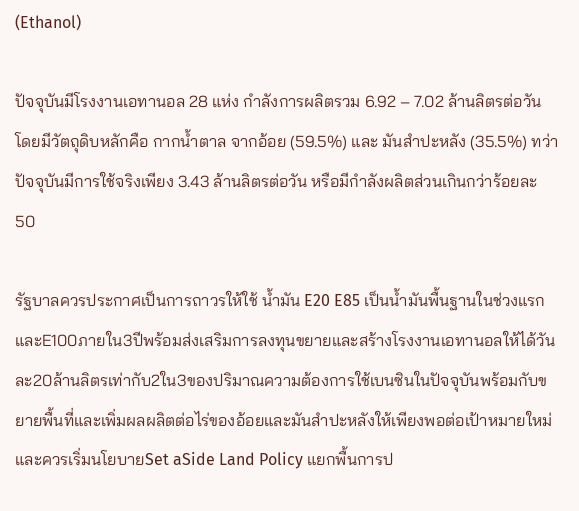(Ethanol)

ปัจจุบันมีโรงงานเอทานอล 28 แห่ง กำลังการผลิตรวม 6.92 – 7.02 ล้านลิตรต่อวัน โดยมีวัตถุดิบหลักคือ กากน้ำตาล จากอ้อย (59.5%) และ มันสำปะหลัง (35.5%) ทว่าปัจจุบันมีการใช้จริงเพียง 3.43 ล้านลิตรต่อวัน หรือมีกำลังผลิตส่วนเกินกว่าร้อยละ 50

รัฐบาลควรประกาศเป็นการถาวรให้ใช้ น้ำมัน E20 E85 เป็นน้ำมันพื้นฐานในช่วงแรกและE100ภายใน3ปีพร้อมส่งเสริมการลงทุนขยายและสร้างโรงงานเอทานอลให้ได้วันละ20ล้านลิตรเท่ากับ2ใน3ของปริมาณความต้องการใช้เบนซินในปัจจุบันพร้อมกับขยายพื้นที่และเพิ่มผลผลิตต่อไร่ของอ้อยและมันสำปะหลังให้เพียงพอต่อเป้าหมายใหม่ และควรเริ่มนโยบายSet aSide Land Policy แยกพื้นการป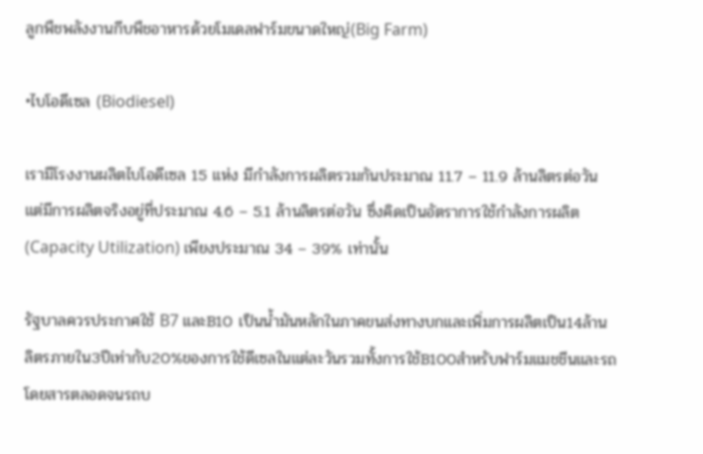ลูกพืชพลังงานกีบพืชอาหารด้วยโมเดลฟาร์มขนาดใหญ่(Big Farm)

•ไบโอดีเซล (Biodiesel)

เรามีโรงงานผลิตไบโอดีเซล 15 แห่ง มีกำลังการผลิตรวมกันประมาณ 11.7 – 11.9 ล้านลิตรต่อวัน แต่มีการผลิตจริงอยู่ที่ประมาณ 4.6 – 5.1 ล้านลิตรต่อวัน ซึ่งคิดเป็นอัตราการใช้กำลังการผลิต (Capacity Utilization) เพียงประมาณ 34 – 39% เท่านั้น

รัฐบาลควรประกาศใช้ B7 และB10 เป็นน้ำมันหลักในภาคขนส่งทางบกและเพิ่มการผลิตเป็น14ล้านลิตรภายใน3ปีเท่ากับ20%ของการใช้ดีเซลในแต่ละวันรวมทั้งการใช้B100สำหรับฟาร์มแมชชีนและรถโดยสารตลอดจนรถบ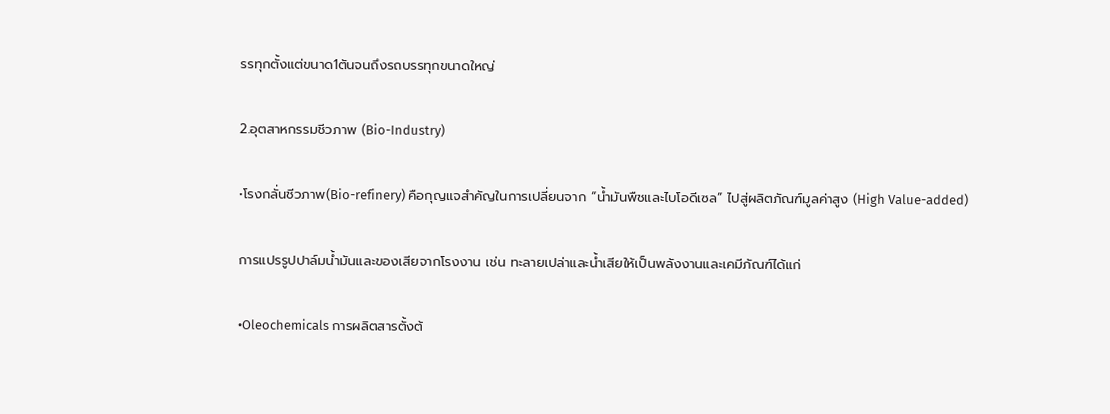รรทุกตั้งแต่ขนาด1ตันจนถึงรถบรรทุกขนาดใหญ่

2.อุตสาหกรรมชีวภาพ (Bio-Industry)

•โรงกลั่นชีวภาพ(Bio-refinery) คือกุญแจสำคัญในการเปลี่ยนจาก “น้ำมันพืชและไบโอดีเซล” ไปสู่ผลิตภัณฑ์มูลค่าสูง (High Value-added)

การแปรรูปปาล์มน้ำมันและของเสียจากโรงงาน เช่น ทะลายเปล่าและน้ำเสียให้เป็นพลังงานและเคมีภัณฑ์ได้แก่

•Oleochemicals การผลิตสารตั้งต้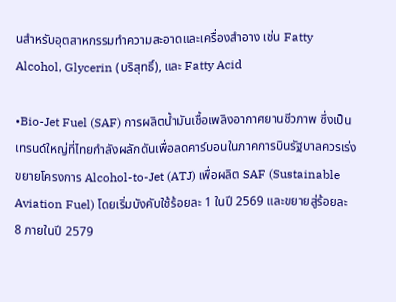นสำหรับอุตสาหกรรมทำความสะอาดและเครื่องสำอาง เช่น Fatty Alcohol, Glycerin (บริสุทธิ์), และ Fatty Acid

•Bio-Jet Fuel (SAF) การผลิตน้ำมันเชื้อเพลิงอากาศยานชีวภาพ ซึ่งเป็นเทรนด์ใหญ่ที่ไทยกำลังผลักดันเพื่อลดคาร์บอนในภาคการบินรัฐบาลควรเร่งขยายโครงการ Alcohol-to-Jet (ATJ) เพื่อผลิต SAF (Sustainable Aviation Fuel) โดยเริ่มบังคับใช้ร้อยละ 1 ในปี 2569 และขยายสู่ร้อยละ 8 ภายในปี 2579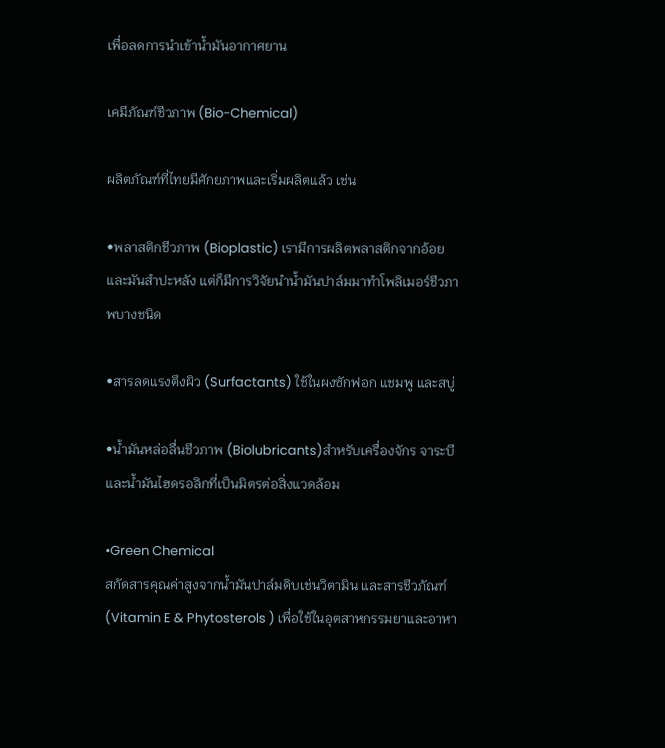เพื่อลดการนำเข้าน้ำมันอากาศยาน

เคมีภัณฑ์ชีวภาพ (Bio-Chemical)

ผลิตภัณฑ์ที่ไทยมีศักยภาพและเริ่มผลิตแล้ว เช่น

•พลาสติกชีวภาพ (Bioplastic) เรามีการผลิตพลาสติกจากอ้อยและมันสำปะหลัง แต่ก็มีการวิจัยนำน้ำมันปาล์มมาทำโพลิเมอร์ชีวภาพบางชนิด

•สารลดแรงตึงผิว (Surfactants) ใช้ในผงซักฟอก แชมพู และสบู่

•น้ำมันหล่อลื่นชีวภาพ (Biolubricants)สำหรับเครื่องจักร จาระบี และน้ำมันไฮดรอลิกที่เป็นมิตรต่อสิ่งแวดล้อม

•Green Chemical
สกัดสารคุณค่าสูงจากน้ำมันปาล์มดิบเช่นวิตามิน และสารชีวภัณฑ์ (Vitamin E & Phytosterols ) เพื่อใช้ในอุตสาหกรรมยาและอาหา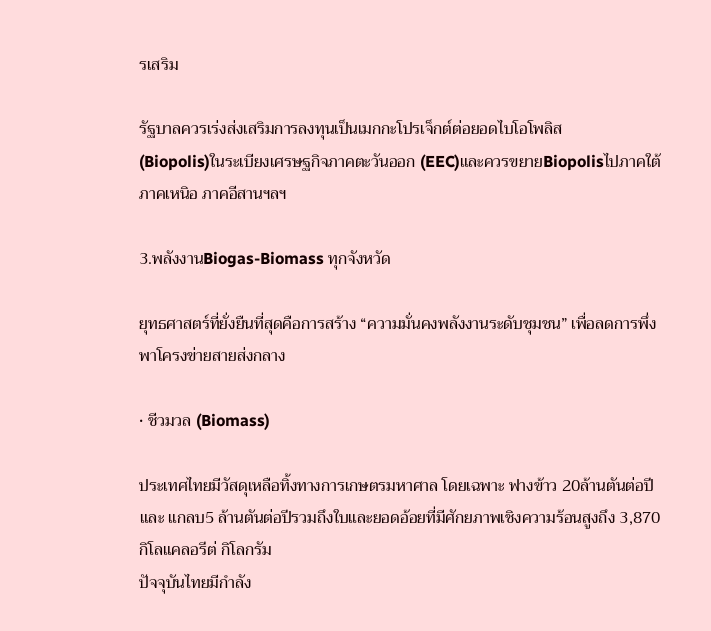รเสริม

รัฐบาลควรเร่งส่งเสริมการลงทุนเป็นเมกกะโปรเจ็กต์ต่อยอดไบโอโพลิส
(Biopolis)ในระเบียงเศรษฐกิจภาคตะวันออก (EEC)และควรขยายBiopolisไปภาคใต้ ภาคเหนิอ ภาคอีสานฯลฯ

3.พลังงานBiogas-Biomass ทุกจังหวัด

ยุทธศาสตร์ที่ยั่งยืนที่สุดคือการสร้าง “ความมั่นคงพลังงานระดับชุมชน” เพื่อลดการพึ่งพาโครงข่ายสายส่งกลาง

• ชีวมวล (Biomass)

ประเทศไทยมีวัสดุเหลือทิ้งทางการเกษตรมหาศาล โดยเฉพาะ ฟางข้าว 20ล้านตันต่อปีและ แกลบ5 ล้านตันต่อปีรวมถึงใบและยอดอ้อยที่มีศักยภาพเชิงความร้อนสูงถึง 3,870 กิโลแคลอรีต่ กิโลกรัม
ปัจจุบันไทยมีกำลัง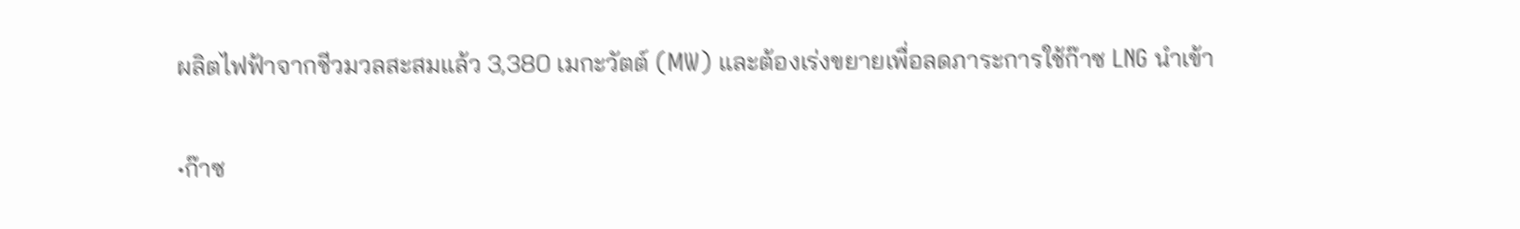ผลิตไฟฟ้าจากชีวมวลสะสมแล้ว 3,380 เมกะวัตต์ (MW) และต้องเร่งขยายเพื่อลดภาระการใช้ก๊าซ LNG นำเข้า

•ก๊าซ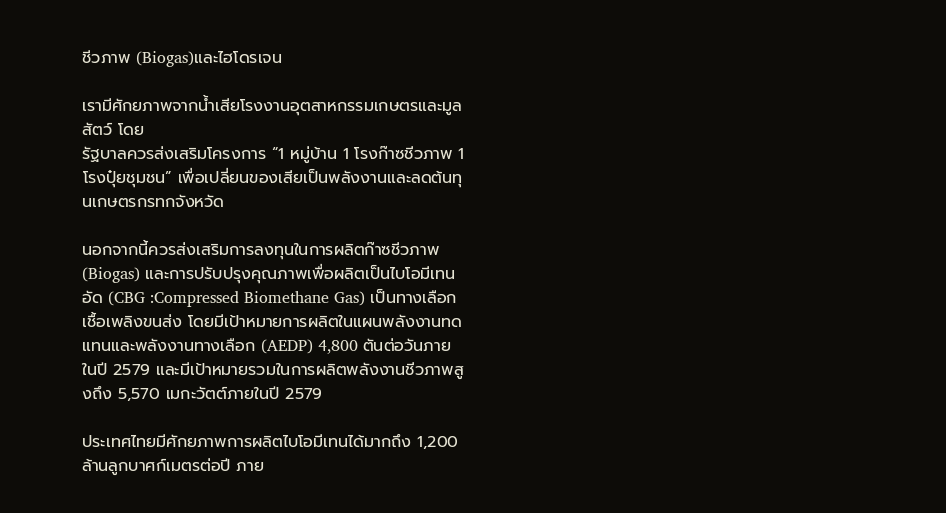ชีวภาพ (Biogas)และไฮโดรเจน

เรามีศักยภาพจากน้ำเสียโรงงานอุตสาหกรรมเกษตรและมูลสัตว์ โดย
รัฐบาลควรส่งเสริมโครงการ “1 หมู่บ้าน 1 โรงก๊าซชีวภาพ 1 โรงปุ๋ยชุมชน” เพื่อเปลี่ยนของเสียเป็นพลังงานและลดต้นทุนเกษตรกรทกจังหวัด

นอกจากนี้ควรส่งเสริมการลงทุนในการผลิตก๊าซชีวภาพ (Biogas) และการปรับปรุงคุณภาพเพื่อผลิตเป็นไบโอมีเทนอัด (CBG :Compressed Biomethane Gas) เป็นทางเลือกเชื้อเพลิงขนส่ง โดยมีเป้าหมายการผลิตในแผนพลังงานทดแทนและพลังงานทางเลือก (AEDP) 4,800 ตันต่อวันภายในปี 2579 และมีเป้าหมายรวมในการผลิตพลังงานชีวภาพสูงถึง 5,570 เมกะวัตต์ภายในปี 2579

ประเทศไทยมีศักยภาพการผลิตไบโอมีเทนได้มากถึง 1,200 ล้านลูกบาศก์เมตรต่อปี ภาย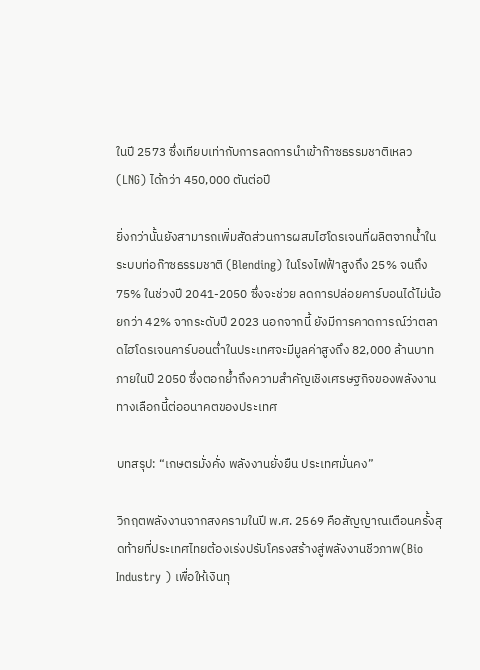ในปี 2573 ซึ่งเทียบเท่ากับการลดการนำเข้าก๊าซธรรมชาติเหลว (LNG) ได้กว่า 450,000 ตันต่อปี

ยิ่งกว่านั้นยังสามารถเพิ่มสัดส่วนการผสมไฮโดรเจนที่ผลิตจากน้ำในระบบท่อก๊าซธรรมชาติ (Blending) ในโรงไฟฟ้าสูงถึง 25% จนถึง 75% ในช่วงปี 2041-2050 ซึ่งจะช่วย ลดการปล่อยคาร์บอนได้ไม่น้อยกว่า 42% จากระดับปี 2023 นอกจากนี้ ยังมีการคาดการณ์ว่าตลาดไฮโดรเจนคาร์บอนต่ำในประเทศจะมีมูลค่าสูงถึง 82,000 ล้านบาท ภายในปี 2050 ซึ่งตอกย้ำถึงความสำคัญเชิงเศรษฐกิจของพลังงานทางเลือกนี้ต่ออนาคตของประเทศ

บทสรุป: “เกษตรมั่งคั่ง พลังงานยั่งยืน ประเทศมั่นคง”

วิกฤตพลังงานจากสงครามในปี พ.ศ. 2569 คือสัญญาณเตือนครั้งสุดท้ายที่ประเทศไทยต้องเร่งปรับโครงสร้างสู่พลังงานชีวภาพ(Bio Industry ) เพื่อให้เงินทุ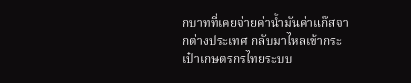กบาทที่เคยจ่ายค่าน้ำมันค่าแก๊สจากต่างประเทศ กลับมาไหลเข้ากระเป๋าเกษตรกรไทยระบบ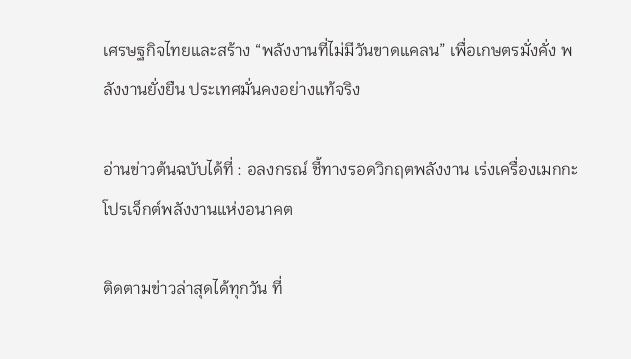เศรษฐกิจไทยและสร้าง “พลังงานที่ไม่มีวันขาดแคลน” เพื่อเกษตรมั่งคั่ง พลังงานยั่งยืน ประเทศมั่นคงอย่างแท้จริง

อ่านข่าวต้นฉบับได้ที่ : อลงกรณ์ ชี้ทางรอดวิกฤตพลังงาน เร่งเครื่องเมกกะโปรเจ็กต์พลังงานแห่งอนาคต

ติดตามข่าวล่าสุดได้ทุกวัน ที่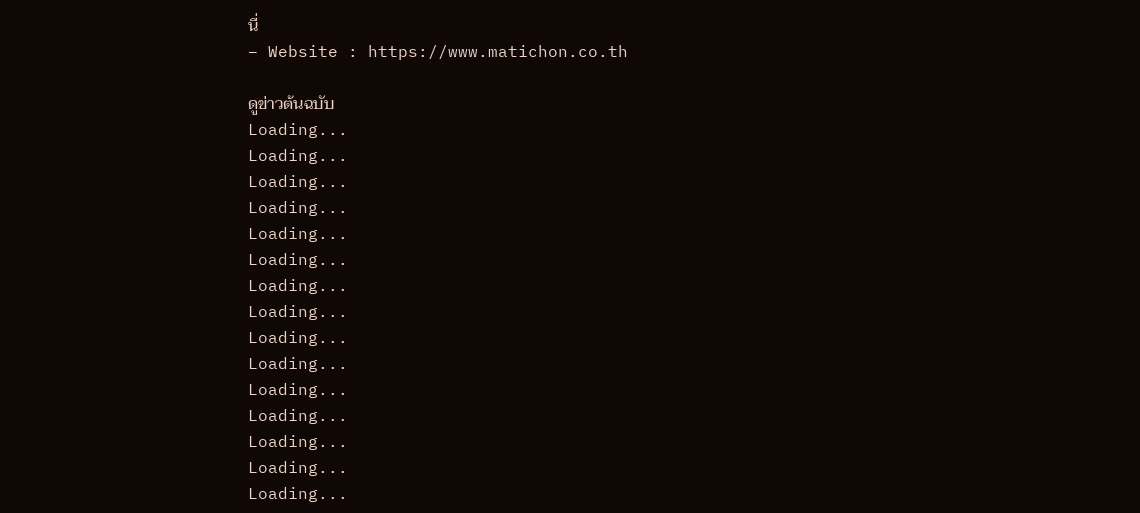นี่
– Website : https://www.matichon.co.th

ดูข่าวต้นฉบับ
Loading...
Loading...
Loading...
Loading...
Loading...
Loading...
Loading...
Loading...
Loading...
Loading...
Loading...
Loading...
Loading...
Loading...
Loading...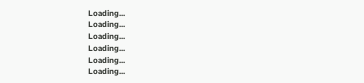Loading...
Loading...
Loading...
Loading...
Loading...
Loading...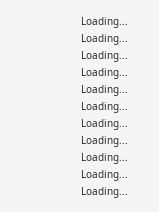Loading...
Loading...
Loading...
Loading...
Loading...
Loading...
Loading...
Loading...
Loading...
Loading...
Loading...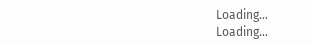Loading...
Loading...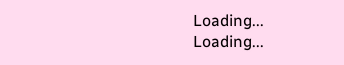Loading...
Loading...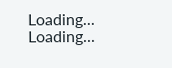Loading...
Loading...